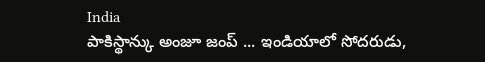India
పాకిస్థాన్కు అంజూ జంప్ ... ఇండియాలో సోదరుడు,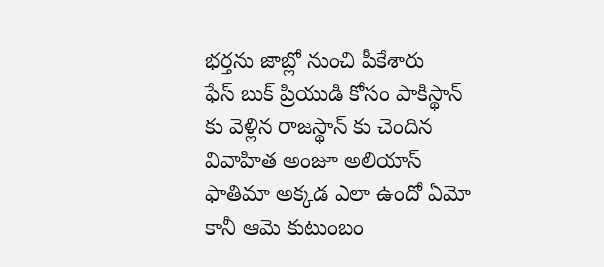భర్తను జాబ్లో నుంచి పీకేశారు
ఫేస్ బుక్ ప్రియుడి కోసం పాకిస్థాన్ కు వెళ్లిన రాజస్థాన్ కు చెందిన వివాహిత అంజూ అలియాస్ ఫాతిమా అక్కడ ఎలా ఉందో ఏమో కానీ ఆమె కుటుంబం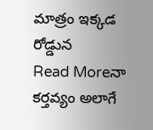మాత్రం ఇక్కడ రోడ్డున
Read Moreనా కర్తవ్యం అలాగే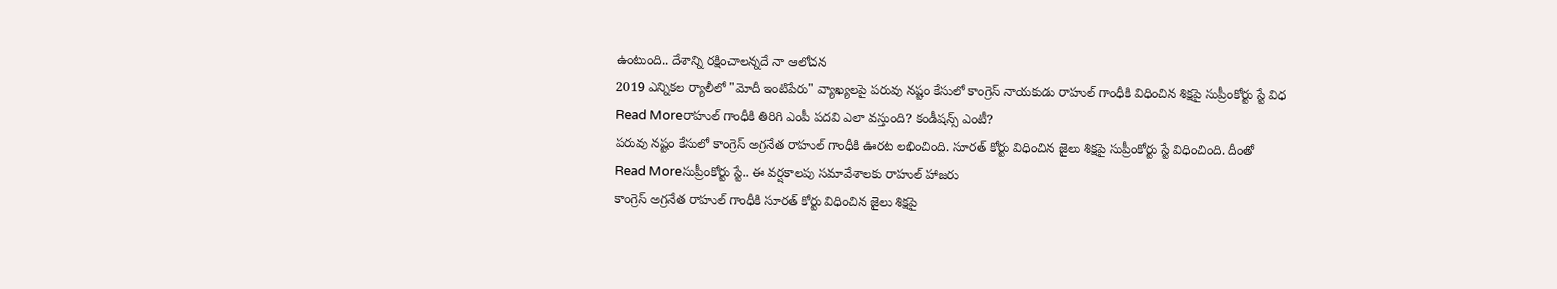ఉంటుంది.. దేశాన్ని రక్షించాలన్నదే నా ఆలోచన
2019 ఎన్నికల ర్యాలీలో "మోదీ ఇంటిపేరు" వ్యాఖ్యలపై పరువు నష్టం కేసులో కాంగ్రెస్ నాయకుడు రాహుల్ గాంధీకి విధించిన శిక్షపై సుప్రీంకోర్టు స్టే విధ
Read Moreరాహుల్ గాంధీకి తిరిగి ఎంపీ పదవి ఎలా వస్తుంది? కండీషన్స్ ఎంటీ?
పరువు నష్టం కేసులో కాంగ్రెస్ అగ్రనేత రాహుల్ గాంధీకి ఊరట లభించింది. సూరత్ కోర్టు విధించిన జైలు శిక్షపై సుప్రీంకోర్టు స్టే విధించింది. దీంతో
Read Moreసుప్రీంకోర్టు స్టే.. ఈ వర్షకాలపు సమావేశాలకు రాహుల్ హాజరు
కాంగ్రెస్ అగ్రనేత రాహుల్ గాంధీకి సూరత్ కోర్టు విధించిన జైలు శిక్షపై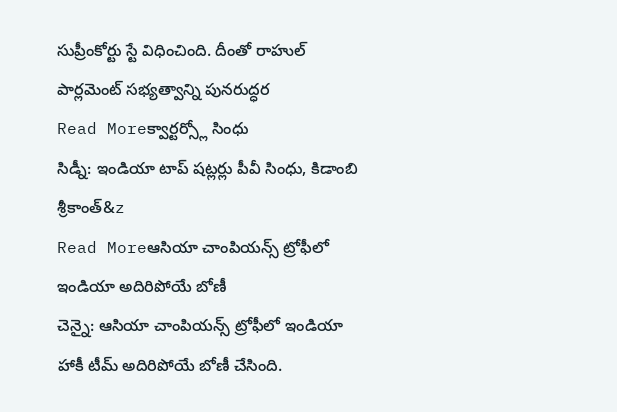సుప్రీంకోర్టు స్టే విధించింది. దీంతో రాహుల్ పార్లమెంట్ సభ్యత్వాన్ని పునరుద్ధర
Read Moreక్వార్టర్స్లో సింధు
సిడ్నీ: ఇండియా టాప్ షట్లర్లు పీవీ సింధు, కిడాంబి శ్రీకాంత్&z
Read Moreఆసియా చాంపియన్స్ ట్రోఫీలో ఇండియా అదిరిపోయే బోణీ
చెన్నై: ఆసియా చాంపియన్స్ ట్రోఫీలో ఇండియా హాకీ టీమ్ అదిరిపోయే బోణీ చేసింది.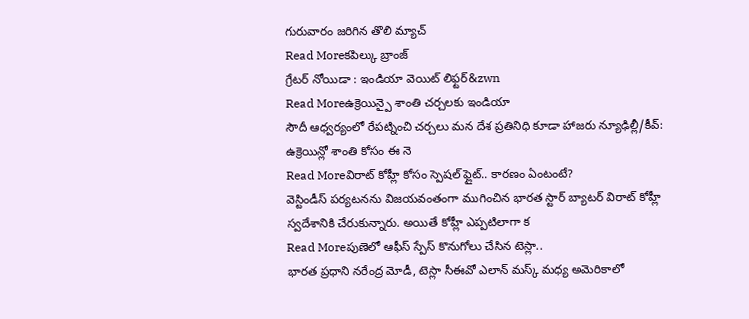గురువారం జరిగిన తొలి మ్యాచ్
Read Moreకపిల్కు బ్రాంజ్
గ్రేటర్ నోయిడా : ఇండియా వెయిట్ లిఫ్టర్&zwn
Read Moreఉక్రెయిన్పై శాంతి చర్చలకు ఇండియా
సౌదీ ఆధ్వర్యంలో రేపట్నించి చర్చలు మన దేశ ప్రతినిధి కూడా హాజరు న్యూఢిల్లీ/కీవ్: ఉక్రెయిన్లో శాంతి కోసం ఈ నె
Read Moreవిరాట్ కోహ్లీ కోసం స్పెషల్ ఫ్లైట్.. కారణం ఏంటంటే?
వెస్టిండీస్ పర్యటనను విజయవంతంగా ముగించిన భారత స్టార్ బ్యాటర్ విరాట్ కోహ్లీ స్వదేశానికి చేరుకున్నారు. అయితే కోహ్లీ ఎప్పటిలాగా క
Read Moreపుణెలో ఆఫీస్ స్పేస్ కొనుగోలు చేసిన టెస్లా..
భారత ప్రధాని నరేంద్ర మోడీ, టెస్లా సీఈవో ఎలాన్ మస్క్ మధ్య అమెరికాలో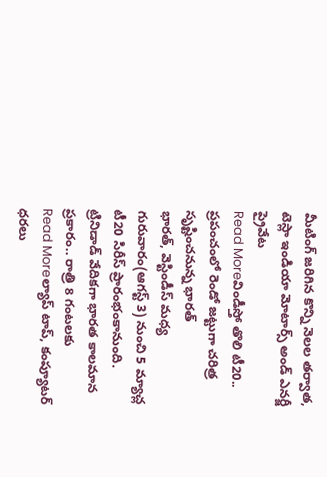మీటింగ్ జరిగిన కొన్ని నెలల తర్వాత, టెస్లా ఇండియా మోటార్స్ అండ్ ఎనర్జీ ప్రైవేట
Read Moreవిండీస్తో తొలి టీ20.. ప్రపంచంలో రెండో జట్టుగా చరిత్ర సృష్టించనున్న భారత్
భారత్, వెస్టిండీస్ మధ్య గురువారం(ఆగస్ట్ 3) నుంచి 5 మ్యాచ్ల టీ20 సిరీస్ ప్రారంభంకానుంది. ట్రినిడాడ్ వేదికగా భారత కాలమాన ప్రకారం.. రాత్రి 8 గంటలకు
Read Moreల్యాప్ టాప్, కంప్యూటర్ ధరలు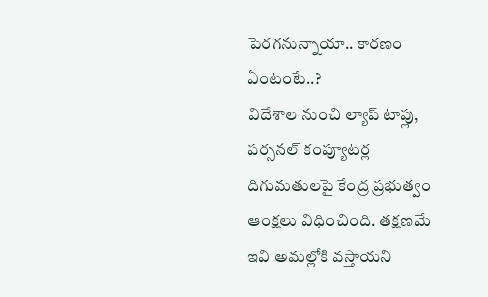పెరగనున్నాయా.. కారణం ఏంటంటే..?
విదేశాల నుంచి ల్యాప్ టాప్లు, పర్సనల్ కంప్యూటర్ల దిగుమతులపై కేంద్ర ప్రభుత్వం ఆంక్షలు విధించింది. తక్షణమే ఇవి అమల్లోకి వస్తాయని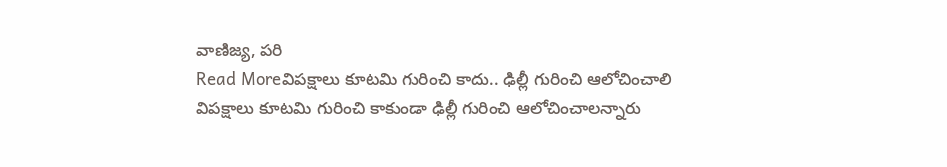వాణిజ్య, పరి
Read Moreవిపక్షాలు కూటమి గురించి కాదు.. ఢిల్లీ గురించి ఆలోచించాలి
విపక్షాలు కూటమి గురించి కాకుండా ఢిల్లీ గురించి ఆలోచించాలన్నారు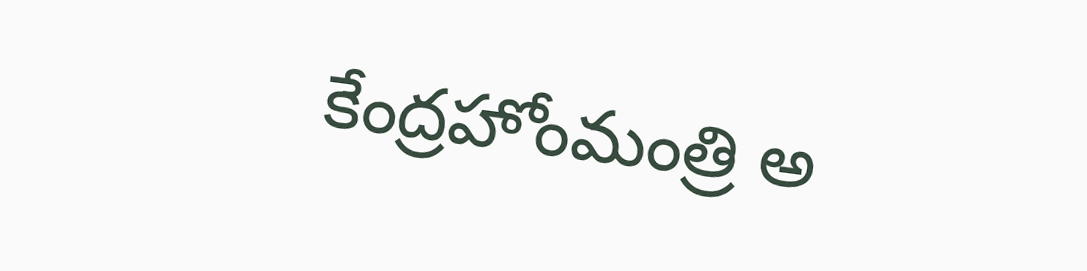కేంద్రహోంమంత్రి అ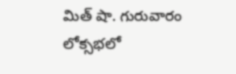మిత్ షా. గురువారం లోక్సభలో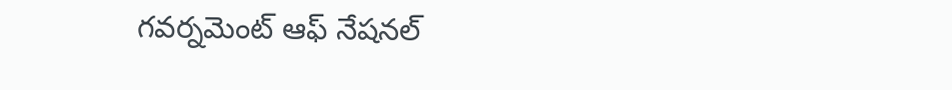గవర్నమెంట్ ఆఫ్ నేషనల్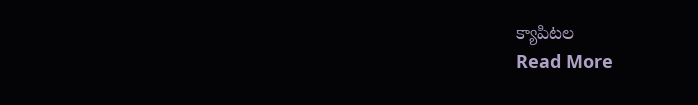క్యాపిటల
Read More